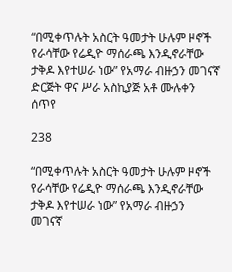“በሚቀጥሉት አስርት ዓመታት ሁሉም ዞኖች የራሳቸው የሬዲዮ ማሰራጫ እንዲኖራቸው ታቅዶ እየተሠራ ነው” የአማራ ብዙኃን መገናኛ ድርጅት ዋና ሥራ አስኪያጅ አቶ ሙሉቀን ሰጥየ

238

“በሚቀጥሉት አስርት ዓመታት ሁሉም ዞኖች የራሳቸው የሬዲዮ ማሰራጫ እንዲኖራቸው ታቅዶ እየተሠራ ነው” የአማራ ብዙኃን
መገናኛ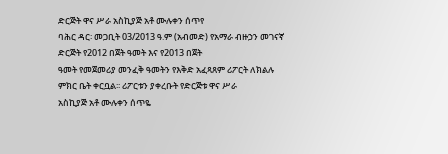ድርጅት ዋና ሥራ አስኪያጅ አቶ ሙሉቀን ሰጥየ
ባሕር ዳር፡ መጋቢት 03/2013 ዓ.ም (አብመድ) የአማራ ብዙኃን መገናኛ ድርጅት የ2012 በጀት ዓመት እና የ2013 በጀት
ዓመት የመጀመሪያ መንፈቅ ዓመትን የእቅድ አፈጻጸም ሪፖርት ለክልሉ ምክር ቤት ቀርቧል፡፡ ሪፖርቱን ያቀረቡት የድርጅቱ ዋና ሥራ
አስኪያጅ አቶ ሙሉቀን ሰጥዬ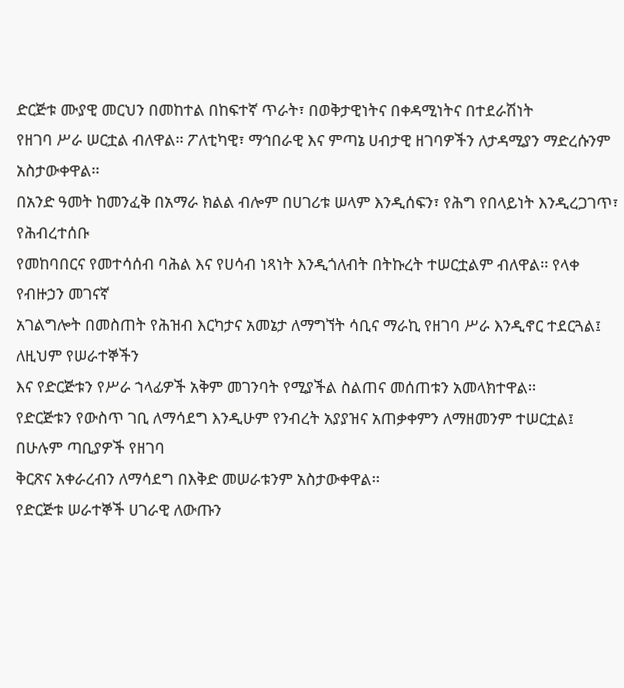ድርጅቱ ሙያዊ መርህን በመከተል በከፍተኛ ጥራት፣ በወቅታዊነትና በቀዳሚነትና በተደራሽነት
የዘገባ ሥራ ሠርቷል ብለዋል፡፡ ፖለቲካዊ፣ ማኅበራዊ እና ምጣኔ ሀብታዊ ዘገባዎችን ለታዳሚያን ማድረሱንም አስታውቀዋል፡፡
በአንድ ዓመት ከመንፈቅ በአማራ ክልል ብሎም በሀገሪቱ ሠላም እንዲሰፍን፣ የሕግ የበላይነት እንዲረጋገጥ፣ የሕብረተሰቡ
የመከባበርና የመተሳሰብ ባሕል እና የሀሳብ ነጻነት እንዲጎለብት በትኩረት ተሠርቷልም ብለዋል፡፡ የላቀ የብዙኃን መገናኛ
አገልግሎት በመስጠት የሕዝብ እርካታና አመኔታ ለማግኘት ሳቢና ማራኪ የዘገባ ሥራ እንዲኖር ተደርጓል፤ ለዚህም የሠራተኞችን
እና የድርጅቱን የሥራ ኀላፊዎች አቅም መገንባት የሚያችል ስልጠና መሰጠቱን አመላክተዋል፡፡
የድርጅቱን የውስጥ ገቢ ለማሳደግ እንዲሁም የንብረት አያያዝና አጠቃቀምን ለማዘመንም ተሠርቷል፤ በሁሉም ጣቢያዎች የዘገባ
ቅርጽና አቀራረብን ለማሳደግ በእቅድ መሠራቱንም አስታውቀዋል፡፡
የድርጅቱ ሠራተኞች ሀገራዊ ለውጡን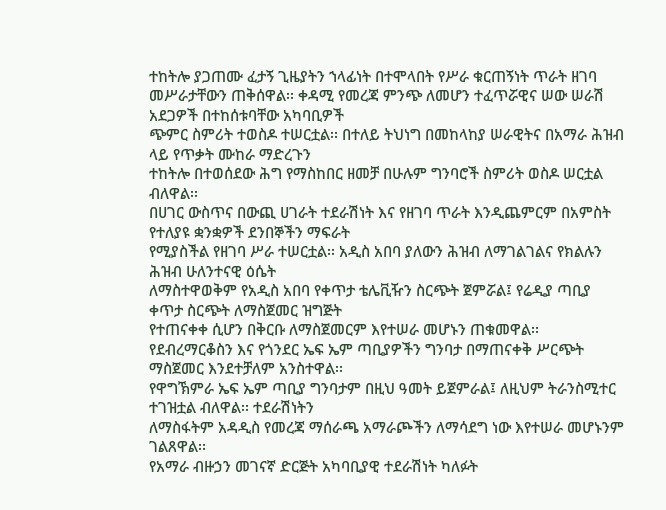ተከትሎ ያጋጠሙ ፈታኝ ጊዜያትን ኀላፊነት በተሞላበት የሥራ ቁርጠኝነት ጥራት ዘገባ
መሥራታቸውን ጠቅሰዋል፡፡ ቀዳሚ የመረጃ ምንጭ ለመሆን ተፈጥሯዊና ሠው ሠራሽ አደጋዎች በተከሰቱባቸው አካባቢዎች
ጭምር ስምሪት ተወስዶ ተሠርቷል፡፡ በተለይ ትህነግ በመከላከያ ሠራዊትና በአማራ ሕዝብ ላይ የጥቃት ሙከራ ማድረጉን
ተከትሎ በተወሰደው ሕግ የማስከበር ዘመቻ በሁሉም ግንባሮች ስምሪት ወስዶ ሠርቷል ብለዋል፡፡
በሀገር ውስጥና በውጪ ሀገራት ተደራሽነት እና የዘገባ ጥራት እንዲጨምርም በአምስት የተለያዩ ቋንቋዎች ደንበኞችን ማፍራት
የሚያስችል የዘገባ ሥራ ተሠርቷል፡፡ አዲስ አበባ ያለውን ሕዝብ ለማገልገልና የክልሉን ሕዝብ ሁለንተናዊ ዕሴት
ለማስተዋወቅም የአዲስ አበባ የቀጥታ ቴሌቪዥን ስርጭት ጀምሯል፤ የሬዲያ ጣቢያ ቀጥታ ስርጭት ለማስጀመር ዝግጅት
የተጠናቀቀ ሲሆን በቅርቡ ለማስጀመርም እየተሠራ መሆኑን ጠቁመዋል፡፡
የደብረማርቆስን እና የጎንደር ኤፍ ኤም ጣቢያዎችን ግንባታ በማጠናቀቅ ሥርጭት ማስጀመር እንደተቻለም አንስተዋል፡፡
የዋግኽምራ ኤፍ ኤም ጣቢያ ግንባታም በዚህ ዓመት ይጀምራል፤ ለዚህም ትራንስሚተር ተገዝቷል ብለዋል፡፡ ተደራሽነትን
ለማስፋትም አዳዲስ የመረጃ ማሰራጫ አማራጮችን ለማሳደግ ነው እየተሠራ መሆኑንም ገልጸዋል፡፡
የአማራ ብዙኃን መገናኛ ድርጅት አካባቢያዊ ተደራሽነት ካለፉት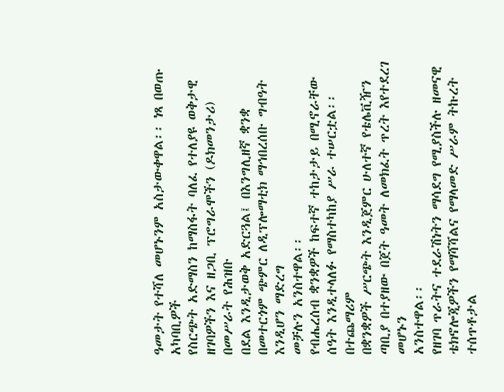ዓመታት የተሻለ መሆኑንም አስታውቀዋል፡፡ ነጻ በወጡ አካባቢዎች
የስርጭት አድማስን ከማስፋት ባለፈ የተለያዩ ወቅታዊ ዘገባዎችን እና ዘጋቢ ፕሮግራሞችን (ዶክመንታሪ) በመሥራት የሕዝቡ
በደል እንዲታወቅ አድርጓል፤ በእንግሊዘኛ ቋንቋ በመተርጎም ጭምር ለዲፕሎማቲክ ማኅበረሰቡ ግብዓት እንዲሆን ማድረግ
መቻሉን አንስተዋል፡፡
የብሔረሰብ ቋንቋዎች ከፍተኛ ተከታታይ በሚኖራቸው ሰዓት እንዲተላለፉ የማስተካከያ ሥራ ተሠርቷል፡፡ በተጨማሪም
በቋንቋዎች ሥርጭት እንዲጀምር ሁለተኛ የቴሌቪዥን ጣቢያ በተያዘው በጀት ዓመት ለመክፈት ጥረት እየተደረገ መሆኑን
አንስተዋል፡፡
የዘገባ ጥራትና ተደራሽነትን ማሳደግ የሚያስችሉ ዘመናዊ ቴክኖሎጂዎችን የማሻሻልና የማላመድ ሥራም ትኩረት ተሰጥቶታል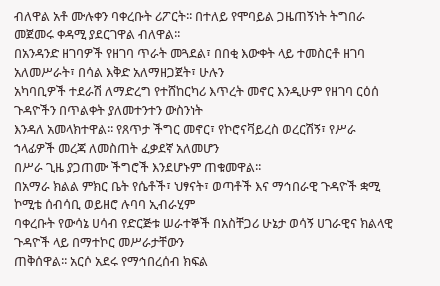ብለዋል አቶ ሙሉቀን ባቀረቡት ሪፖርት፡፡ በተለይ የሞባይል ጋዜጠኝነት ትግበራ መጀመሩ ቀዳሚ ያደርገዋል ብለዋል፡፡
በአንዳንድ ዘገባዎች የዘገባ ጥራት መጓደል፣ በበቂ እውቀት ላይ ተመስርቶ ዘገባ አለመሥራት፣ በሳል እቅድ አለማዘጋጀት፣ ሁሉን
አካባቢዎች ተደራሽ ለማድረግ የተሸከርካሪ እጥረት መኖር እንዲሁም የዘገባ ርዕሰ ጉዳዮችን በጥልቀት ያለመተንተን ውስንነት
እንዳለ አመላክተዋል፡፡ የጸጥታ ችግር መኖር፣ የኮሮናቫይረስ ወረርሽኝ፣ የሥራ ኀላፊዎች መረጃ ለመስጠት ፈቃደኛ አለመሆን
በሥራ ጊዜ ያጋጠሙ ችግሮች እንደሆኑም ጠቁመዋል፡፡
በአማራ ክልል ምክር ቤት የሴቶች፣ ህፃናት፣ ወጣቶች እና ማኅበራዊ ጉዳዮች ቋሚ ኮሚቴ ሰብሳቢ ወይዘሮ ሉባባ ኢብራሂም
ባቀረቡት የውሳኔ ሀሳብ የድርጅቱ ሠራተኞች በአስቸጋሪ ሁኔታ ወሳኝ ሀገራዊና ክልላዊ ጉዳዮች ላይ በማተኮር መሥራታቸውን
ጠቅሰዋል፡፡ አርሶ አደሩ የማኅበረሰብ ክፍል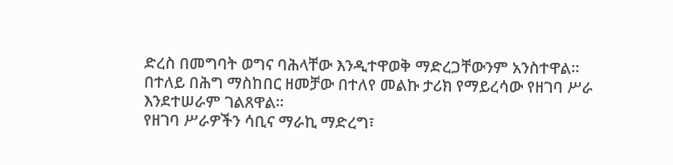ድረስ በመግባት ወግና ባሕላቸው እንዲተዋወቅ ማድረጋቸውንም አንስተዋል፡፡
በተለይ በሕግ ማስከበር ዘመቻው በተለየ መልኩ ታሪክ የማይረሳው የዘገባ ሥራ እንደተሠራም ገልጸዋል፡፡
የዘገባ ሥራዎችን ሳቢና ማራኪ ማድረግ፣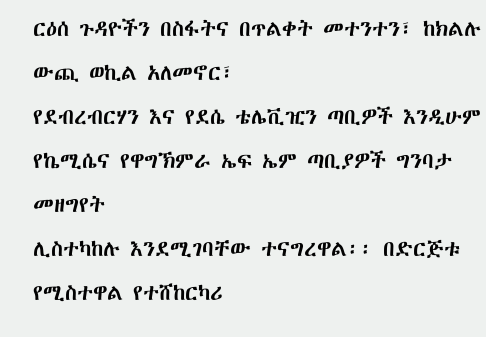ርዕሰ ጉዳዮችን በስፋትና በጥልቀት መተንተን፣ ከክልሉ ውጪ ወኪል አለመኖር፣
የደብረብርሃን እና የደሴ ቴሌቪዢን ጣቢዎች እንዲሁም የኬሚሴና የዋግኽምራ ኤፍ ኤም ጣቢያዎች ግንባታ መዘግየት
ሊስተካከሉ እንደሚገባቸው ተናግረዋል፡፡ በድርጅቱ የሚስተዋል የተሸከርካሪ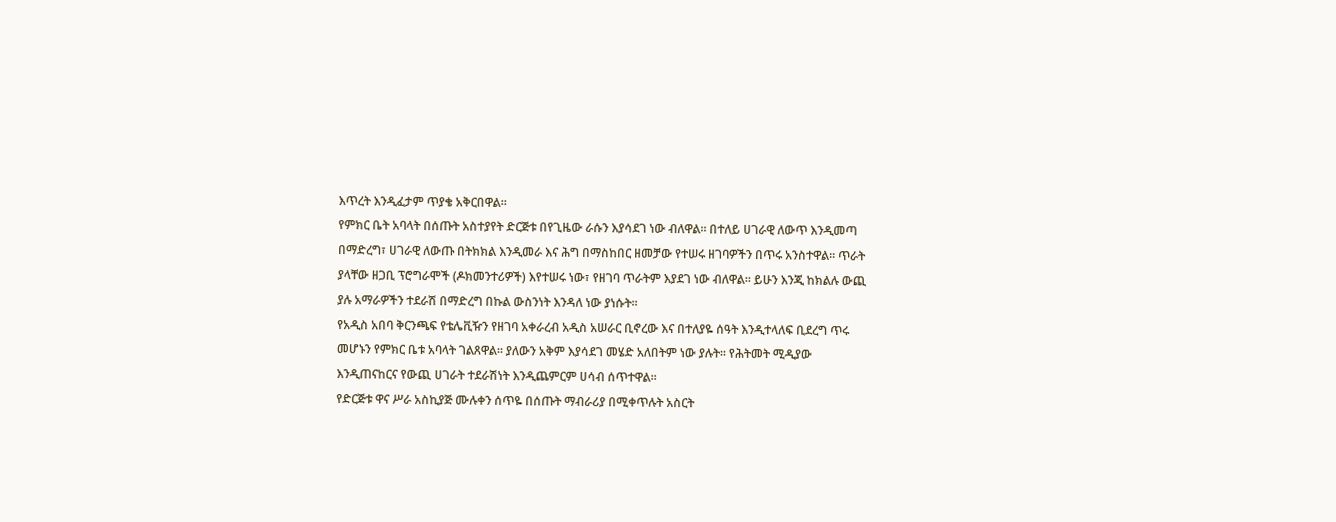እጥረት እንዲፈታም ጥያቄ አቅርበዋል፡፡
የምክር ቤት አባላት በሰጡት አስተያየት ድርጅቱ በየጊዜው ራሱን እያሳደገ ነው ብለዋል፡፡ በተለይ ሀገራዊ ለውጥ እንዲመጣ
በማድረግ፣ ሀገራዊ ለውጡ በትክክል እንዲመራ እና ሕግ በማስከበር ዘመቻው የተሠሩ ዘገባዎችን በጥሩ አንስተዋል፡፡ ጥራት
ያላቸው ዘጋቢ ፕሮግራሞች (ዶክመንተሪዎች) እየተሠሩ ነው፣ የዘገባ ጥራትም እያደገ ነው ብለዋል፡፡ ይሁን እንጂ ከክልሉ ውጪ
ያሉ አማራዎችን ተደራሽ በማድረግ በኩል ውስንነት እንዳለ ነው ያነሱት፡፡
የአዲስ አበባ ቅርንጫፍ የቴሌቪዥን የዘገባ አቀራረብ አዲስ አሠራር ቢኖረው እና በተለያዬ ሰዓት እንዲተላለፍ ቢደረግ ጥሩ
መሆኑን የምክር ቤቱ አባላት ገልጸዋል፡፡ ያለውን አቅም እያሳደገ መሄድ አለበትም ነው ያሉት፡፡ የሕትመት ሚዲያው
እንዲጠናከርና የውጪ ሀገራት ተደራሽነት እንዲጨምርም ሀሳብ ሰጥተዋል፡፡
የድርጅቱ ዋና ሥራ አስኪያጅ ሙሉቀን ሰጥዬ በሰጡት ማብራሪያ በሚቀጥሉት አስርት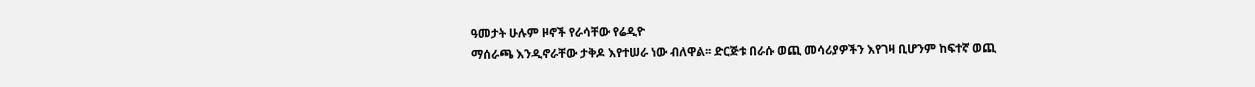ዓመታት ሁሉም ዞኖች የራሳቸው የሬዲዮ
ማሰራጫ እንዲኖራቸው ታቅዶ እየተሠራ ነው ብለዋል፡፡ ድርጅቱ በራሱ ወጪ መሳሪያዎችን እየገዛ ቢሆንም ከፍተኛ ወጪ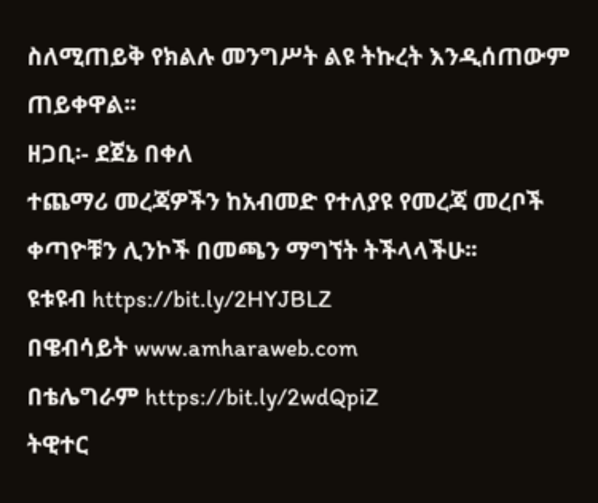ስለሚጠይቅ የክልሉ መንግሥት ልዩ ትኩረት እንዲሰጠውም ጠይቀዋል፡፡
ዘጋቢ፡- ደጀኔ በቀለ
ተጨማሪ መረጃዎችን ከአብመድ የተለያዩ የመረጃ መረቦች ቀጣዮቹን ሊንኮች በመጫን ማግኘት ትችላላችሁ፡፡
ዩቱዩብ https://bit.ly/2HYJBLZ
በዌብሳይት www.amharaweb.com
በቴሌግራም https://bit.ly/2wdQpiZ
ትዊተር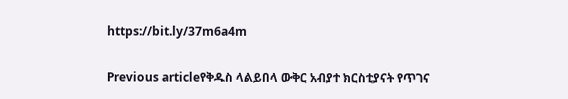https://bit.ly/37m6a4m

Previous articleየቅዱስ ላልይበላ ውቅር አብያተ ክርስቲያናት የጥገና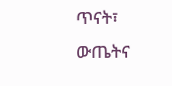ጥናት፣ ውጤትና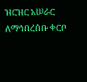ዝርዝር አሠራር ለማኅበረሰቡ ቀርቦ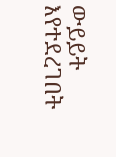ውይይት እየተደረገበት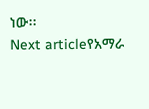ነው፡፡
Next articleየአማራ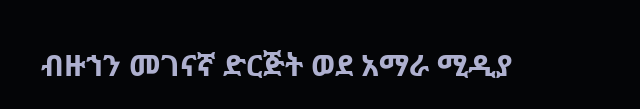ብዙኀን መገናኛ ድርጅት ወደ አማራ ሚዲያ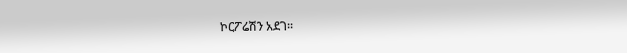ኮርፖሬሽን አደገ፡፡